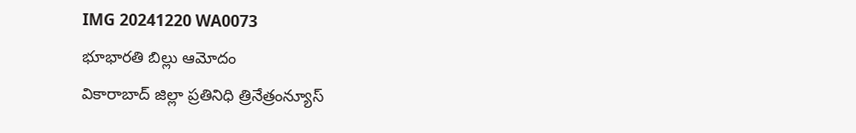IMG 20241220 WA0073
భూభారతి బిల్లు ఆమోదం
వికారాబాద్ జిల్లా ప్రతినిధి త్రినేత్రంన్యూస్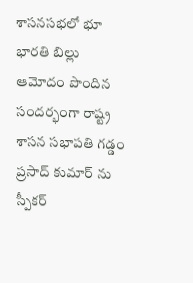శాసనసభలో భూ భారతి బిల్లు ఆమోదం పొందిన సందర్భంగా రాష్ట్ర శాసన సభాపతి గడ్డం ప్రసాద్ కుమార్ ను స్పీకర్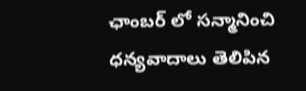ఛాంబర్ లో సన్మానించి ధన్యవాదాలు తెలిపిన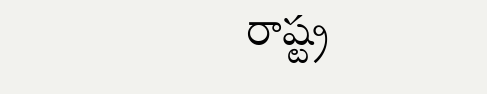రాష్ట్ర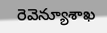రెవెన్యూశాఖ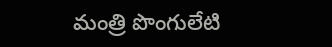మంత్రి పొంగులేటి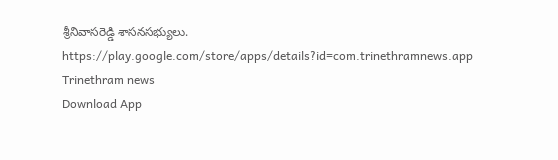శ్రీనివాసరెడ్డి శాసనసభ్యులు.
https://play.google.com/store/apps/details?id=com.trinethramnews.app
Trinethram news
Download App